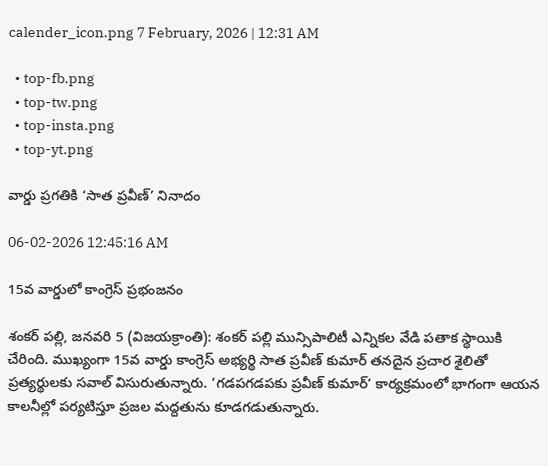calender_icon.png 7 February, 2026 | 12:31 AM

  • top-fb.png
  • top-tw.png
  • top-insta.png
  • top-yt.png

వార్డు ప్రగతికి ‘సాత ప్రవీణ్’ నినాదం

06-02-2026 12:45:16 AM

15వ వార్డులో కాంగ్రెస్ ప్రభంజనం

శంకర్ పల్లి, జనవరి 5 (విజయక్రాంతి): శంకర్ పల్లి మున్సిపాలిటీ ఎన్నికల వేడి పతాక స్థాయికి చేరింది. ముఖ్యంగా 15వ వార్డు కాంగ్రెస్ అభ్యర్థి సాత ప్రవీణ్ కుమార్ తనదైన ప్రచార శైలితో ప్రత్యర్థులకు సవాల్ విసురుతున్నారు. ‘గడపగడపకు ప్రవీణ్ కుమార్‘ కార్యక్రమంలో భాగంగా ఆయన కాలనీల్లో పర్యటిస్తూ ప్రజల మద్దతును కూడగడుతున్నారు.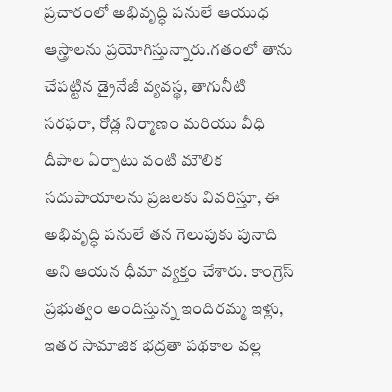ప్రచారంలో అభివృద్ధి పనులే ఆయుధ ఆస్త్రాలను ప్రయోగిస్తున్నారు.గతంలో తాను చేపట్టిన డ్రైనేజీ వ్యవస్థ, తాగునీటి సరఫరా, రోడ్ల నిర్మాణం మరియు వీధి దీపాల ఏర్పాటు వంటి మౌలిక సదుపాయాలను ప్రజలకు వివరిస్తూ, ఈ అభివృద్ధి పనులే తన గెలుపుకు పునాది అని ఆయన ధీమా వ్యక్తం చేశారు. కాంగ్రెస్ ప్రభుత్వం అందిస్తున్న ఇందిరమ్మ ఇళ్లు, ఇతర సామాజిక భద్రతా పథకాల వల్ల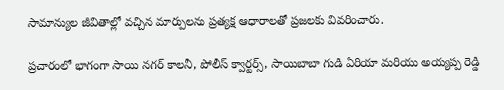సామాన్యుల జీవితాల్లో వచ్చిన మార్పులను ప్రత్యక్ష ఆధారాలతో ప్రజలకు వివరించారు.

ప్రచారంలో భాగంగా సాయి నగర్ కాలనీ, పోలీస్ క్వార్టర్స్, సాయిబాబా గుడి ఏరియా మరియు అయ్యప్ప రెడ్డి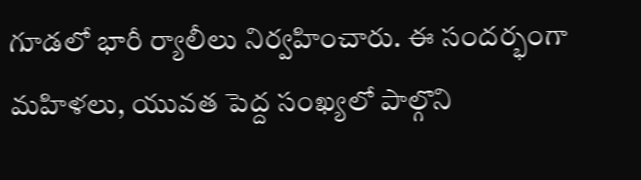గూడలో భారీ ర్యాలీలు నిర్వహించారు. ఈ సందర్భంగా మహిళలు, యువత పెద్ద సంఖ్యలో పాల్గొని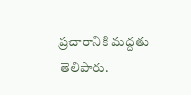ప్రచారానికి మద్దతు తెలిపారు.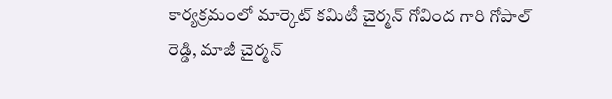కార్యక్రమంలో మార్కెట్ కమిటీ చైర్మన్ గోవింద గారి గోపాల్ రెడ్డి, మాజీ చైర్మన్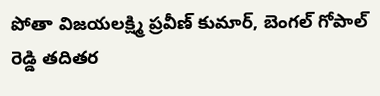పోతా విజయలక్ష్మి ప్రవీణ్ కుమార్, బెంగల్ గోపాల్ రెడ్డి తదితర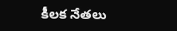కీలక నేతలు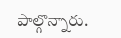పాల్గొన్నారు.